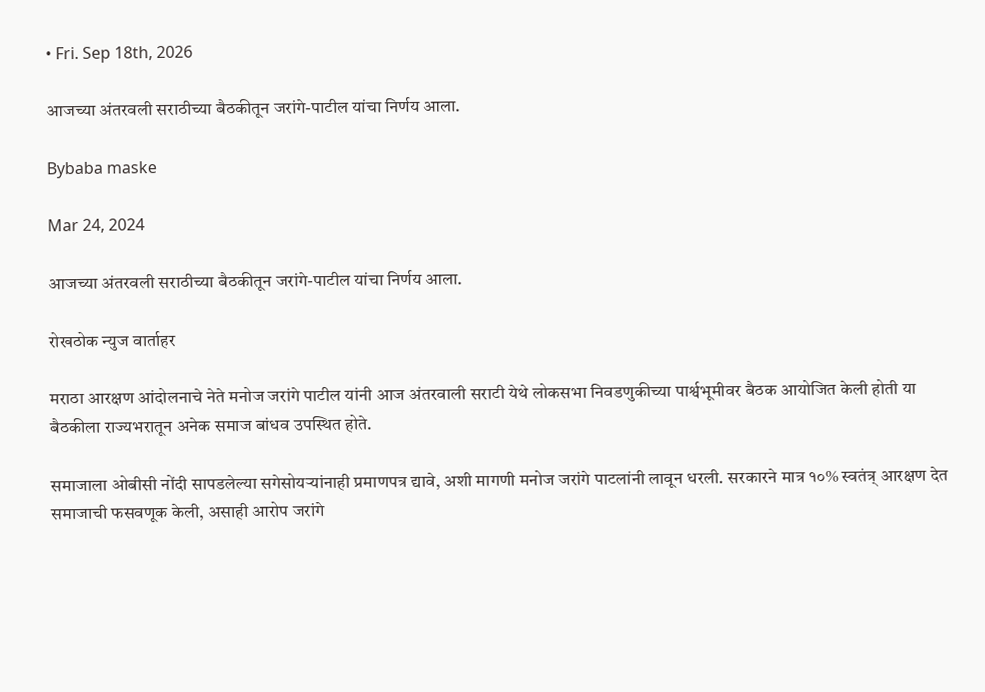• Fri. Sep 18th, 2026

आजच्या अंतरवली सराठीच्या बैठकीतून जरांगे-पाटील यांचा निर्णय आला.

Bybaba maske

Mar 24, 2024

आजच्या अंतरवली सराठीच्या बैठकीतून जरांगे-पाटील यांचा निर्णय आला.

रोखठोक न्युज वार्ताहर

मराठा आरक्षण आंदोलनाचे नेते मनोज जरांगे पाटील यांनी आज अंतरवाली सराटी येथे लोकसभा निवडणुकीच्या पार्श्वभूमीवर बैठक आयोजित केली होती या बैठकीला राज्यभरातून अनेक समाज बांधव उपस्थित होते.

समाजाला ओबीसी नोंदी सापडलेल्या सगेसोयऱ्यांनाही प्रमाणपत्र द्यावे, अशी मागणी मनोज जरांगे पाटलांनी लावून धरली. सरकारने मात्र १०% स्वतंत्र् आरक्षण देत समाजाची फसवणूक केली, असाही आरोप जरांगे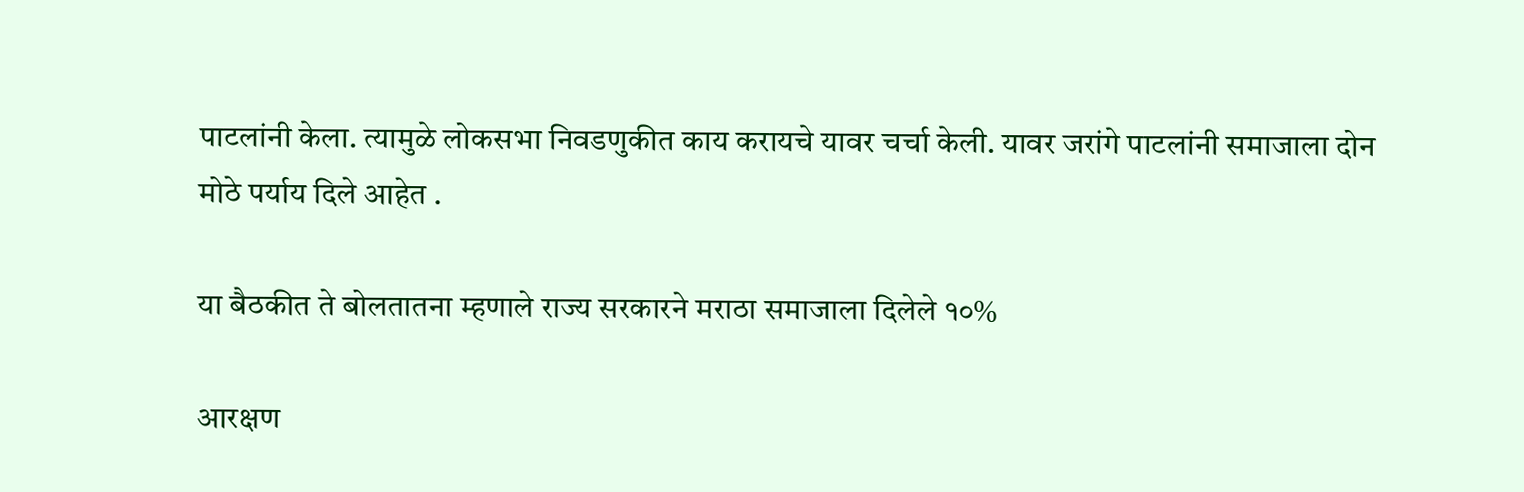पाटलांनी केला. त्यामुळे लोकसभा निवडणुकीत काय करायचे यावर चर्चा केली. यावर जरांगे पाटलांनी समाजाला दोन मोठे पर्याय दिले आहेत .

या बैठकीत ते बोलतातना म्हणाले राज्य सरकारने मराठा समाजाला दिलेले १०%

आरक्षण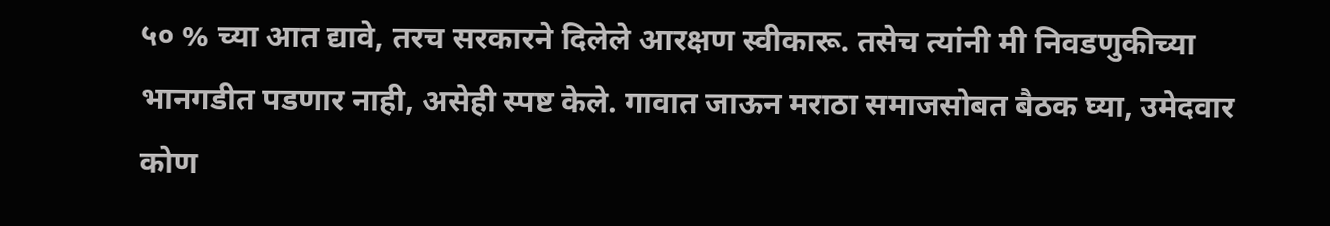५० % च्या आत द्यावे, तरच सरकारने दिलेले आरक्षण स्वीकारू. तसेच त्यांनी मी निवडणुकीच्या भानगडीत पडणार नाही, असेही स्पष्ट केले. गावात जाऊन मराठा समाजसोबत बैठक घ्या, उमेदवार कोण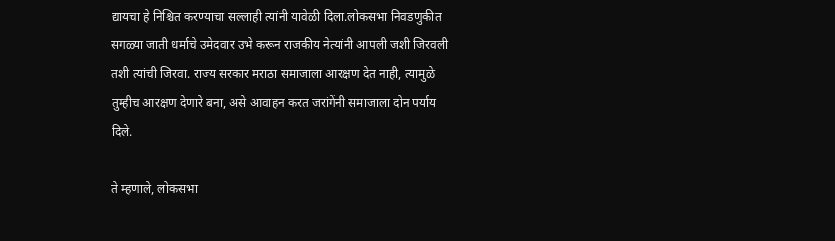द्यायचा हे निश्चित करण्याचा सल्लाही त्यांनी यावेळी दिला.लोकसभा निवडणुकीत सगळ्या जाती धर्माचे उमेदवार उभे करून राजकीय नेत्यांनी आपली जशी जिरवली तशी त्यांची जिरवा. राज्य सरकार मराठा समाजाला आरक्षण देत नाही, त्यामुळे तुम्हीच आरक्षण देणारे बना, असे आवाहन करत जरांगेंनी समाजाला दोन पर्याय दिले.

ते म्हणाले, लोकसभा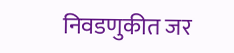निवडणुकीत जर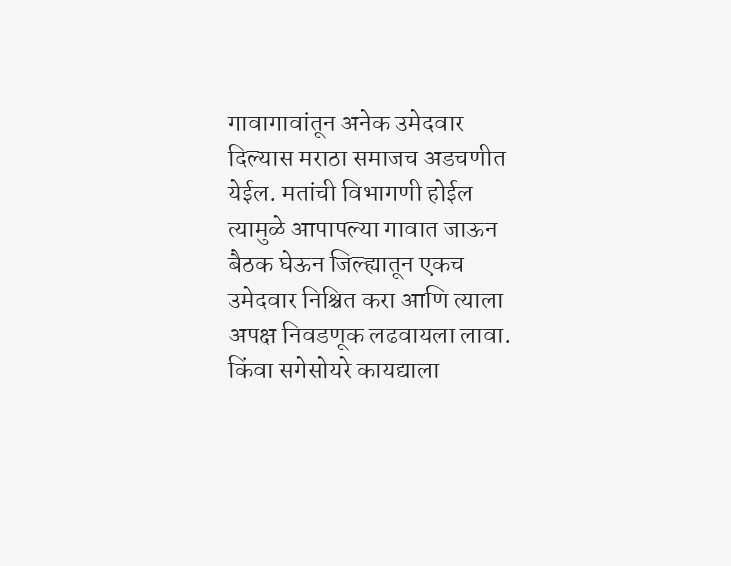गावागावांतून अनेक उमेदवार दिल्यास मराठा समाजच अडचणीत येईल. मतांची विभागणी होईल त्यामुळे आपापल्या गावात जाऊन बैठक घेऊन जिल्ह्यातून एकच उमेदवार निश्चित करा आणि त्याला अपक्ष निवडणूक लढवायला लावा. किंवा सगेसोयरे कायद्याला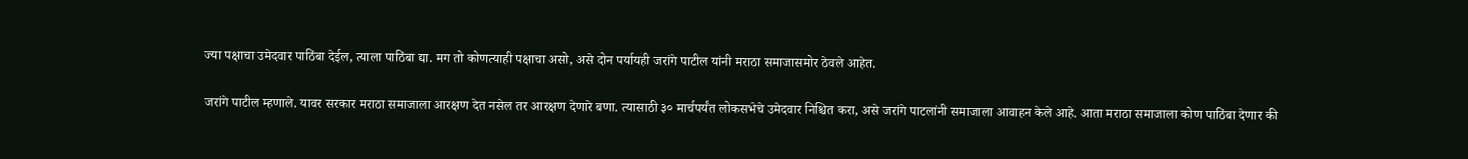ज्या पक्षाचा उमेदवार पाठिंबा देईल, त्याला पाठिंबा द्या. मग तो कोणत्याही पक्षाचा असो, असे दोन पर्यायही जरांगे पाटील यांनी मराठा समाजासमोर ठेवले आहेत.

जरांगे पाटील म्हणाले. यावर सरकार मराठा समाजाला आरक्षण देत नसेल तर आरक्षण देणारे बणा. त्यासाठी ३० मार्चपर्यंत लोकसभेचे उमेदवार निश्चित करा, असे जरांगे पाटलांनी समाजाला आवाहन केले आहे. आता मराठा समाजाला कोण पाठिंबा देणार की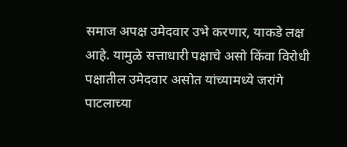समाज अपक्ष उमेदवार उभे करणार, याकडे लक्ष आहे. यामुळे सत्ताधारी पक्षाचे असो किंवा विरोधी पक्षातील उमेदवार असोत यांच्यामध्ये जरांगे पाटलाच्या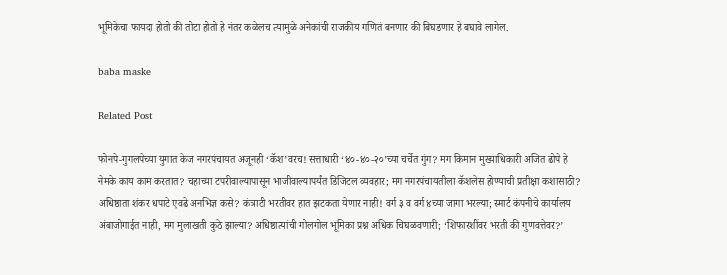भूमिकेचा फायदा होतो की तोटा होतो हे नंतर कळेलच त्यामुळे अनेकांची राजकीय गणितं बनणार की बिघडणार हे बघावे लागेल.

baba maske

Related Post

फोनपे-गुगलपेच्या युगात केज नगरपंचायत अजूनही ‘कॅश’वरच! सत्ताधारी ‘४०-४०-२०’च्या चर्चेत गुंग? मग किमान मुख्याधिकारी अजित ढोपे हे नेमके काय काम करतात? चहाच्या टपरीवाल्यापासून भाजीवाल्यापर्यंत डिजिटल व्यवहार; मग नगरपंचायतीला कॅशलेस होण्याची प्रतीक्षा कशासाठी?
अधिष्ठाता शंकर धपाटे एवढे अनभिज्ञ कसे? कंत्राटी भरतीवर हात झटकता येणार नाही! वर्ग ३ व वर्ग ४च्या जागा भरल्या; स्मार्ट कंपनीचे कार्यालय अंबाजोगाईत नाही, मग मुलाखती कुठे झाल्या? अधिष्ठात्यांची गोलगोल भूमिका प्रश्न अधिक चिघळवणारी; ‘शिफारशींवर भरती की गुणवत्तेवर?’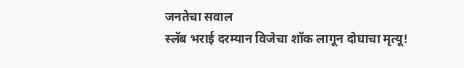जनतेचा सवाल
स्लॅब भराई दरम्यान विजेचा शॉक लागून दोघाचा मृत्यू!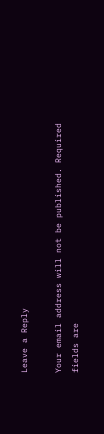Leave a Reply

Your email address will not be published. Required fields are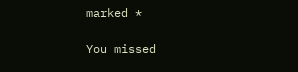marked *

You missed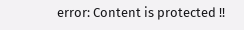error: Content is protected !!